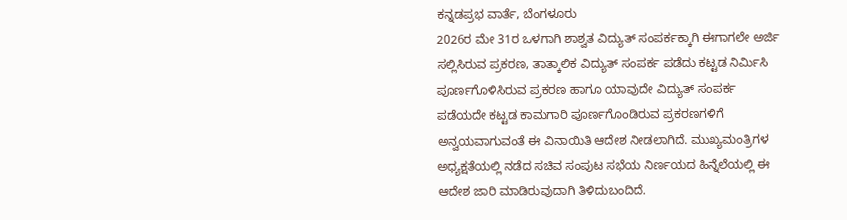ಕನ್ನಡಪ್ರಭ ವಾರ್ತೆ, ಬೆಂಗಳೂರು
2026ರ ಮೇ 31ರ ಒಳಗಾಗಿ ಶಾಶ್ವತ ವಿದ್ಯುತ್ ಸಂಪರ್ಕಕ್ಕಾಗಿ ಈಗಾಗಲೇ ಅರ್ಜಿ ಸಲ್ಲಿಸಿರುವ ಪ್ರಕರಣ, ತಾತ್ಕಾಲಿಕ ವಿದ್ಯುತ್ ಸಂಪರ್ಕ ಪಡೆದು ಕಟ್ಟಡ ನಿರ್ಮಿಸಿ ಪೂರ್ಣಗೊಳಿಸಿರುವ ಪ್ರಕರಣ ಹಾಗೂ ಯಾವುದೇ ವಿದ್ಯುತ್ ಸಂಪರ್ಕ ಪಡೆಯದೇ ಕಟ್ಟಡ ಕಾಮಗಾರಿ ಪೂರ್ಣಗೊಂಡಿರುವ ಪ್ರಕರಣಗಳಿಗೆ ಅನ್ವಯವಾಗುವಂತೆ ಈ ವಿನಾಯಿತಿ ಆದೇಶ ನೀಡಲಾಗಿದೆ. ಮುಖ್ಯಮಂತ್ರಿಗಳ ಅಧ್ಯಕ್ಷತೆಯಲ್ಲಿ ನಡೆದ ಸಚಿವ ಸಂಪುಟ ಸಭೆಯ ನಿರ್ಣಯದ ಹಿನ್ನೆಲೆಯಲ್ಲಿ ಈ ಆದೇಶ ಜಾರಿ ಮಾಡಿರುವುದಾಗಿ ತಿಳಿದುಬಂದಿದೆ.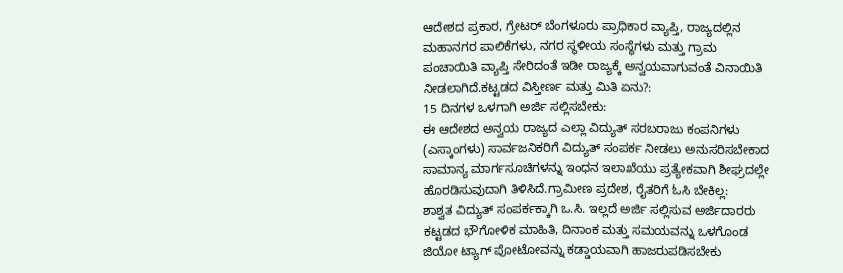ಆದೇಶದ ಪ್ರಕಾರ, ಗ್ರೇಟರ್ ಬೆಂಗಳೂರು ಪ್ರಾಧಿಕಾರ ವ್ಯಾಪ್ತಿ, ರಾಜ್ಯದಲ್ಲಿನ ಮಹಾನಗರ ಪಾಲಿಕೆಗಳು, ನಗರ ಸ್ಥಳೀಯ ಸಂಸ್ಥೆಗಳು ಮತ್ತು ಗ್ರಾಮ ಪಂಚಾಯಿತಿ ವ್ಯಾಪ್ತಿ ಸೇರಿದಂತೆ ಇಡೀ ರಾಜ್ಯಕ್ಕೆ ಅನ್ವಯವಾಗುವಂತೆ ವಿನಾಯಿತಿ ನೀಡಲಾಗಿದೆ.ಕಟ್ಟಡದ ವಿಸ್ತೀರ್ಣ ಮತ್ತು ಮಿತಿ ಏನು?:
15 ದಿನಗಳ ಒಳಗಾಗಿ ಅರ್ಜಿ ಸಲ್ಲಿಸಬೇಕು:
ಈ ಆದೇಶದ ಅನ್ವಯ ರಾಜ್ಯದ ಎಲ್ಲಾ ವಿದ್ಯುತ್ ಸರಬರಾಜು ಕಂಪನಿಗಳು (ಎಸ್ಕಾಂಗಳು) ಸಾರ್ವಜನಿಕರಿಗೆ ವಿದ್ಯುತ್ ಸಂಪರ್ಕ ನೀಡಲು ಅನುಸರಿಸಬೇಕಾದ ಸಾಮಾನ್ಯ ಮಾರ್ಗಸೂಚಿಗಳನ್ನು ಇಂಧನ ಇಲಾಖೆಯು ಪ್ರತ್ಯೇಕವಾಗಿ ಶೀಘ್ರದಲ್ಲೇ ಹೊರಡಿಸುವುದಾಗಿ ತಿಳಿಸಿದೆ.ಗ್ರಾಮೀಣ ಪ್ರದೇಶ, ರೈತರಿಗೆ ಓಸಿ ಬೇಕಿಲ್ಲ:
ಶಾಶ್ವತ ವಿದ್ಯುತ್ ಸಂಪರ್ಕಕ್ಕಾಗಿ ಒ.ಸಿ. ಇಲ್ಲದೆ ಅರ್ಜಿ ಸಲ್ಲಿಸುವ ಅರ್ಜಿದಾರರು ಕಟ್ಟಡದ ಭೌಗೋಳಿಕ ಮಾಹಿತಿ, ದಿನಾಂಕ ಮತ್ತು ಸಮಯವನ್ನು ಒಳಗೊಂಡ ಜಿಯೋ ಟ್ಯಾಗ್ ಪೋಟೋವನ್ನು ಕಡ್ಡಾಯವಾಗಿ ಹಾಜರುಪಡಿಸಬೇಕು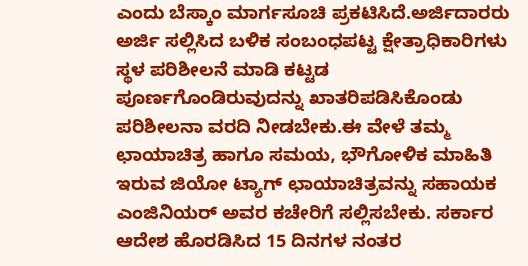ಎಂದು ಬೆಸ್ಕಾಂ ಮಾರ್ಗಸೂಚಿ ಪ್ರಕಟಿಸಿದೆ.ಅರ್ಜಿದಾರರು ಅರ್ಜಿ ಸಲ್ಲಿಸಿದ ಬಳಿಕ ಸಂಬಂಧಪಟ್ಟ ಕ್ಷೇತ್ರಾಧಿಕಾರಿಗಳು ಸ್ಥಳ ಪರಿಶೀಲನೆ ಮಾಡಿ ಕಟ್ಟಡ ಪೂರ್ಣಗೊಂಡಿರುವುದನ್ನು ಖಾತರಿಪಡಿಸಿಕೊಂಡು ಪರಿಶೀಲನಾ ವರದಿ ನೀಡಬೇಕು.ಈ ವೇಳೆ ತಮ್ಮ ಛಾಯಾಚಿತ್ರ ಹಾಗೂ ಸಮಯ, ಭೌಗೋಳಿಕ ಮಾಹಿತಿ ಇರುವ ಜಿಯೋ ಟ್ಯಾಗ್ ಛಾಯಾಚಿತ್ರವನ್ನು ಸಹಾಯಕ ಎಂಜಿನಿಯರ್ ಅವರ ಕಚೇರಿಗೆ ಸಲ್ಲಿಸಬೇಕು. ಸರ್ಕಾರ ಆದೇಶ ಹೊರಡಿಸಿದ 15 ದಿನಗಳ ನಂತರ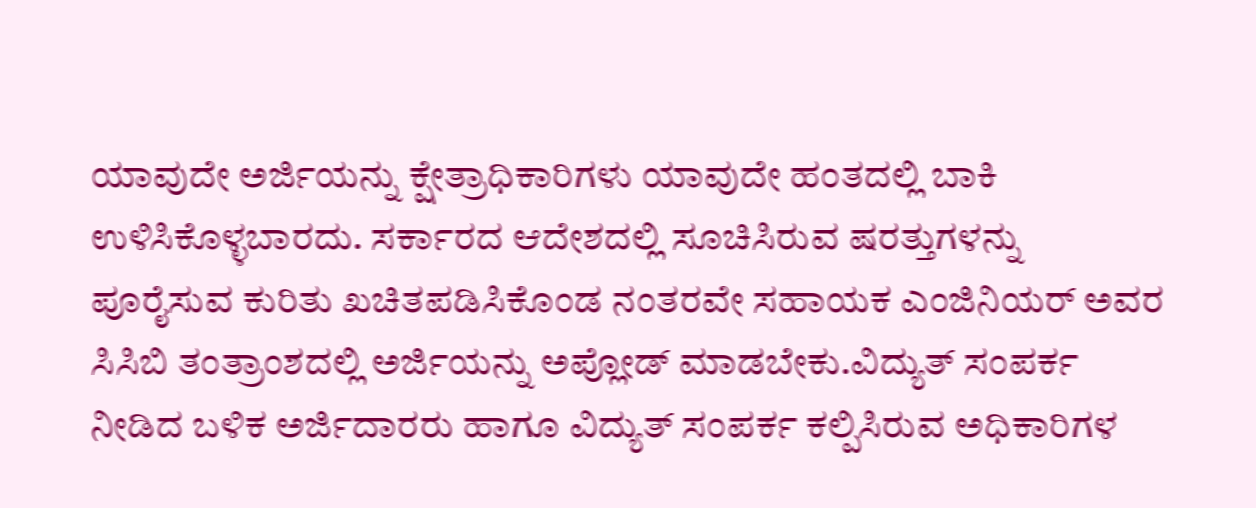ಯಾವುದೇ ಅರ್ಜಿಯನ್ನು ಕ್ಷೇತ್ರಾಧಿಕಾರಿಗಳು ಯಾವುದೇ ಹಂತದಲ್ಲಿ ಬಾಕಿ ಉಳಿಸಿಕೊಳ್ಳಬಾರದು. ಸರ್ಕಾರದ ಆದೇಶದಲ್ಲಿ ಸೂಚಿಸಿರುವ ಷರತ್ತುಗಳನ್ನು ಪೂರೈಸುವ ಕುರಿತು ಖಚಿತಪಡಿಸಿಕೊಂಡ ನಂತರವೇ ಸಹಾಯಕ ಎಂಜಿನಿಯರ್ ಅವರ ಸಿಸಿಬಿ ತಂತ್ರಾಂಶದಲ್ಲಿ ಅರ್ಜಿಯನ್ನು ಅಪ್ಲೋಡ್ ಮಾಡಬೇಕು.ವಿದ್ಯುತ್ ಸಂಪರ್ಕ ನೀಡಿದ ಬಳಿಕ ಅರ್ಜಿದಾರರು ಹಾಗೂ ವಿದ್ಯುತ್ ಸಂಪರ್ಕ ಕಲ್ಪಿಸಿರುವ ಅಧಿಕಾರಿಗಳ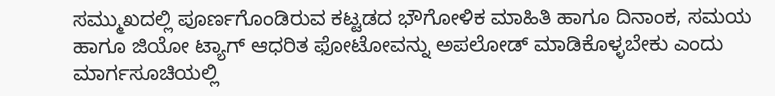ಸಮ್ಮುಖದಲ್ಲಿ ಪೂರ್ಣಗೊಂಡಿರುವ ಕಟ್ಟಡದ ಭೌಗೋಳಿಕ ಮಾಹಿತಿ ಹಾಗೂ ದಿನಾಂಕ, ಸಮಯ ಹಾಗೂ ಜಿಯೋ ಟ್ಯಾಗ್ ಆಧರಿತ ಫೋಟೋವನ್ನು ಅಪಲೋಡ್ ಮಾಡಿಕೊಳ್ಳಬೇಕು ಎಂದು ಮಾರ್ಗಸೂಚಿಯಲ್ಲಿ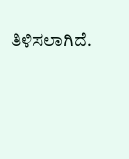ತಿಳಿಸಲಾಗಿದೆ.